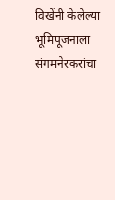विखेंनी केलेल्या भूमिपूजनाला संगमनेरकरांचा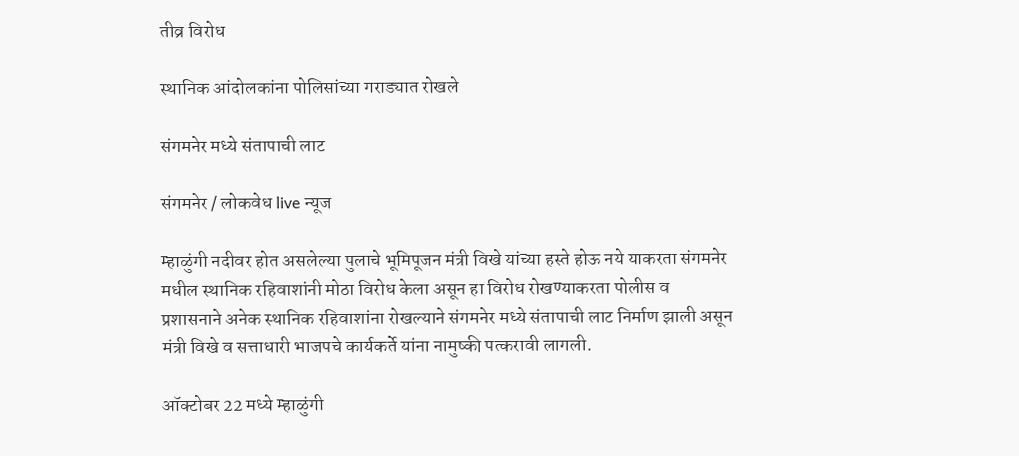तीव्र विरोध

स्थानिक आंदोलकांना पोलिसांच्या गराड्यात रोखले

संगमनेर मध्ये संतापाची लाट

संगमनेर / लोकवेध live न्यूज

म्हाळुंगी नदीवर होत असलेल्या पुलाचे भूमिपूजन मंत्री विखे यांच्या हस्ते होऊ नये याकरता संगमनेर मधील स्थानिक रहिवाशांनी मोठा विरोध केला असून हा विरोध रोखण्याकरता पोलीस व प्रशासनाने अनेक स्थानिक रहिवाशांना रोखल्याने संगमनेर मध्ये संतापाची लाट निर्माण झाली असून मंत्री विखे व सत्ताधारी भाजपचे कार्यकर्ते यांना नामुष्की पत्करावी लागली.

ऑक्टोबर 22 मध्ये म्हाळुंगी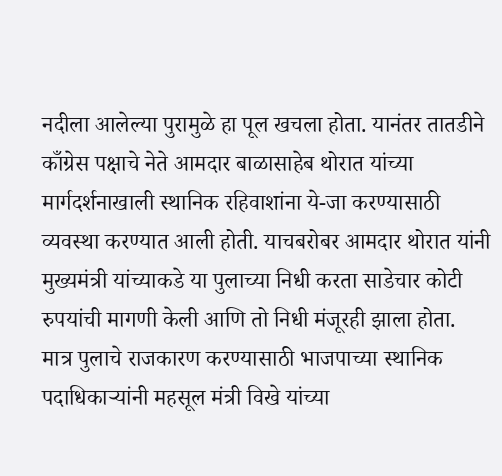नदीला आलेल्या पुरामुळे हा पूल खचला होता. यानंतर तातडीने काँग्रेस पक्षाचे नेते आमदार बाळासाहेब थोरात यांच्या मार्गदर्शनाखाली स्थानिक रहिवाशांना ये-जा करण्यासाठी व्यवस्था करण्यात आली होती. याचबरोबर आमदार थोरात यांनी मुख्यमंत्री यांच्याकडे या पुलाच्या निधी करता साडेचार कोटी रुपयांची मागणी केली आणि तो निधी मंजूरही झाला होता. मात्र पुलाचे राजकारण करण्यासाठी भाजपाच्या स्थानिक पदाधिकाऱ्यांनी महसूल मंत्री विखे यांच्या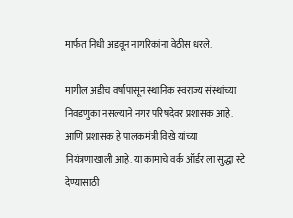मार्फत निधी अडवून नागरिकांना वेठीस धरले.

मागील अडीच वर्षापासून स्थानिक स्वराज्य संस्थांच्या निवडणुका नसल्याने नगर परिषदेवर प्रशासक आहे. आणि प्रशासक हे पालकमंत्री विखे यांच्या नियंत्रणाखाली आहे. या कामाचे वर्क ऑर्डर ला सुद्धा स्टे देण्यासाठी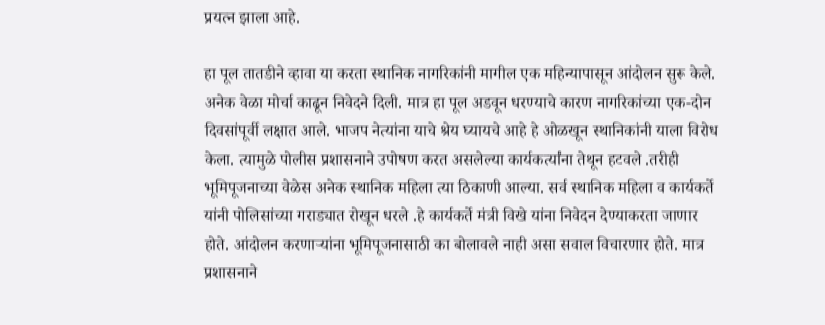प्रयत्न झाला आहे.

हा पूल तातडीने व्हावा या करता स्थानिक नागरिकांनी मागील एक महिन्यापासून आंदोलन सुरू केले. अनेक वेळा मोर्चा काढून निवेदने दिली. मात्र हा पूल अडवून धरण्याचे कारण नागरिकांच्या एक-दोन दिवसांपूर्वी लक्षात आले. भाजप नेत्यांना याचे श्रेय घ्यायचे आहे हे ओळखून स्थानिकांनी याला विरोध केला. त्यामुळे पोलीस प्रशासनाने उपोषण करत असलेल्या कार्यकर्त्यांना तेथून हटवले .तरीही भूमिपूजनाच्या वेळेस अनेक स्थानिक महिला त्या ठिकाणी आल्या. सर्व स्थानिक महिला व कार्यकर्ते यांनी पोलिसांच्या गराड्यात रोखून धरले .हे कार्यकर्ते मंत्री विखे यांना निवेदन देण्याकरता जाणार होते. आंदोलन करणाऱ्यांना भूमिपूजनासाठी का बोलावले नाही असा सवाल विचारणार होते. मात्र प्रशासनाने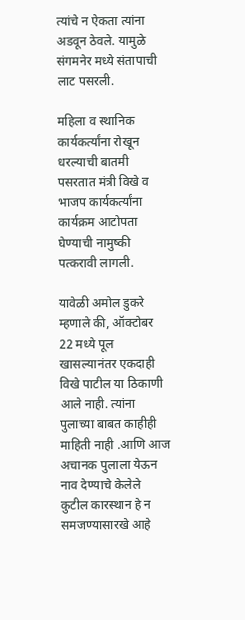त्यांचे न ऐकता त्यांना अडवून ठेवले. यामुळे संगमनेर मध्ये संतापाची लाट पसरली.

महिला व स्थानिक कार्यकर्त्यांना रोखून धरल्याची बातमी पसरतात मंत्री विखे व भाजप कार्यकर्त्यांना कार्यक्रम आटोपता घेण्याची नामुष्की पत्करावी लागली.

यावेळी अमोल डुकरे म्हणाले की, ऑक्टोबर 22 मध्ये पूल खासल्यानंतर एकदाही विखे पाटील या ठिकाणी आले नाही. त्यांना पुलाच्या बाबत काहीही माहिती नाही .आणि आज अचानक पुलाला येऊन नाव देण्याचे केलेले कुटील कारस्थान हे न समजण्यासारखे आहे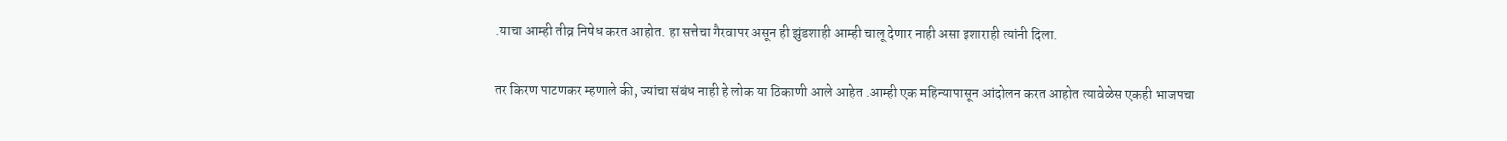.याचा आम्ही तीव्र निषेध करत आहोत. हा सत्तेचा गैरवापर असून ही झुंडशाही आम्ही चालू देणार नाही असा इशाराही त्यांनी दिला.

तर किरण पाटणकर म्हणाले की, ज्यांचा संबंध नाही हे लोक या ठिकाणी आले आहेत .आम्ही एक महिन्यापासून आंदोलन करत आहोत त्यावेळेस एकही भाजपचा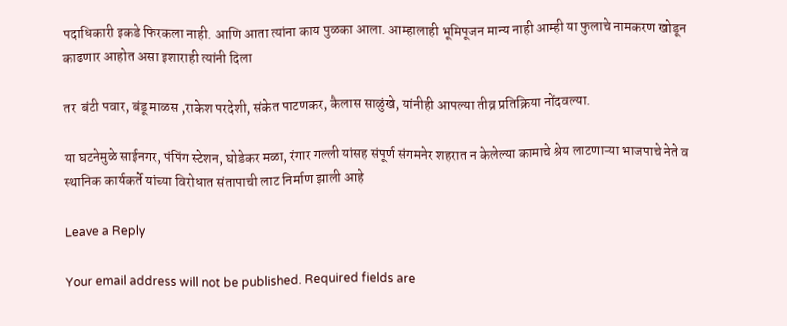पदाधिकारी इकडे फिरकला नाही. आणि आता त्यांना काय पुळका आला. आम्हालाही भूमिपूजन मान्य नाही आम्ही या फुलाचे नामकरण खोडून काढणार आहोत असा इशाराही त्यांनी दिला

तर  बंटी पवार, बंडू माळस ,राकेश परदेशी, संकेत पाटणकर, कैलास साळुंखे, यांनीही आपल्या तीव्र प्रतिक्रिया नोंदवल्या.

या घटनेमुळे साईनगर, पंपिंग स्टेशन, घोडेकर मळा, रंगार गल्ली यांसह संपूर्ण संगमनेर शहरात न केलेल्या कामाचे श्रेय लाटणाऱ्या भाजपाचे नेते व स्थानिक कार्यकर्ते यांच्या विरोधात संतापाची लाट निर्माण झाली आहे

Leave a Reply

Your email address will not be published. Required fields are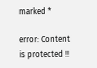marked *

error: Content is protected !!